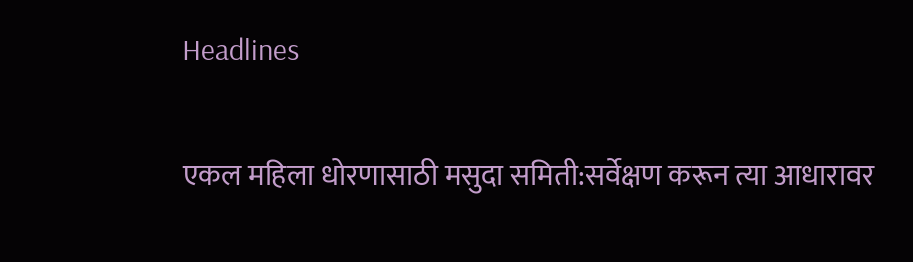Headlines

एकल महिला धोरणासाठी मसुदा समिती:सर्वेक्षण करून त्या आधारावर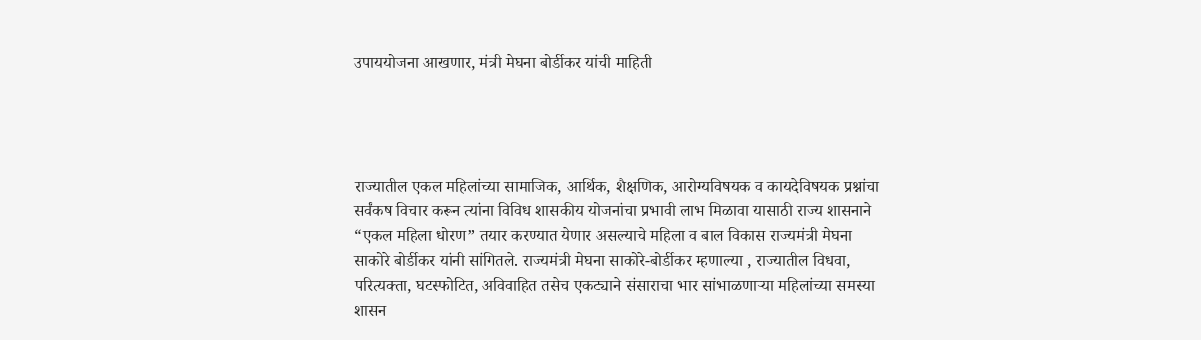उपाययोजना आखणार, मंत्री मेघना बोर्डीकर यांची माहिती




राज्यातील एकल महिलांच्या सामाजिक, आर्थिक, शैक्षणिक, आरोग्यविषयक व कायदेविषयक प्रश्नांचा सर्वंकष विचार करून त्यांना विविध शासकीय योजनांचा प्रभावी लाभ मिळावा यासाठी राज्य शासनाने “एकल महिला धोरण” तयार करण्यात येणार असल्याचे महिला व बाल विकास राज्यमंत्री मेघना साकोरे बोर्डीकर यांनी सांगितले. राज्यमंत्री मेघना साकोरे-बोर्डीकर म्हणाल्या , राज्यातील विधवा, परित्यक्ता, घटस्फोटित, अविवाहित तसेच एकट्याने संसाराचा भार सांभाळणाऱ्या महिलांच्या समस्या शासन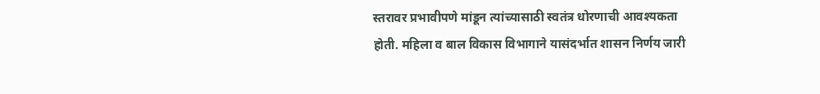स्तरावर प्रभावीपणे मांडून त्यांच्यासाठी स्वतंत्र धोरणाची आवश्यकता होती. महिला व बाल विकास विभागाने यासंदर्भात शासन निर्णय जारी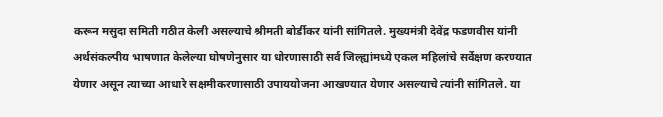करून मसुदा समिती गठीत केली असल्याचे श्रीमती बोर्डीकर यांनी सांगितले. मुख्यमंत्री देवेंद्र फडणवीस यांनी अर्थसंकल्पीय भाषणात केलेल्या घोषणेनुसार या धोरणासाठी सर्व जिल्ह्यांमध्ये एकल महिलांचे सर्वेक्षण करण्यात येणार असून त्याच्या आधारे सक्षमीकरणासाठी उपाययोजना आखण्यात येणार असल्याचे त्यांनी सांगितले. या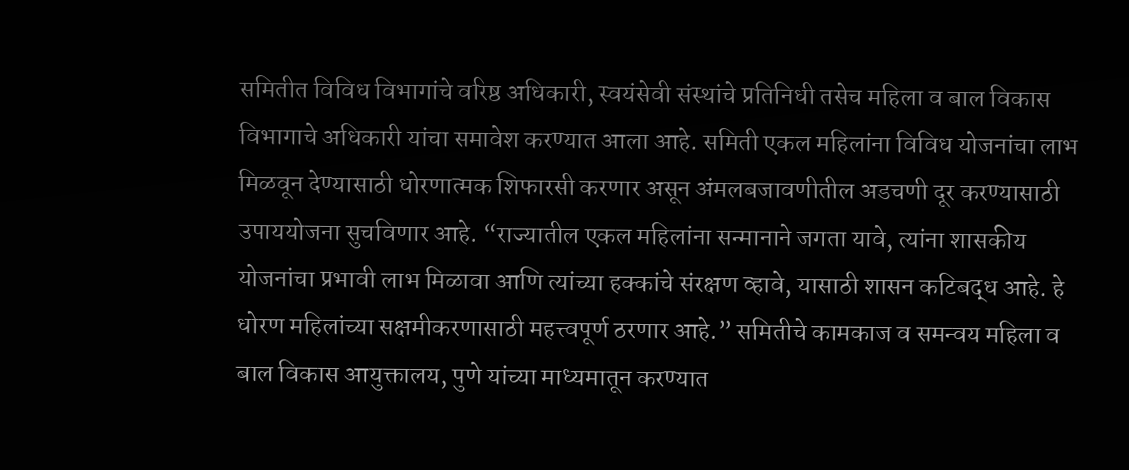समितीत विविध विभागांचे वरिष्ठ अधिकारी, स्वयंसेवी संस्थांचे प्रतिनिधी तसेच महिला व बाल विकास विभागाचे अधिकारी यांचा समावेश करण्यात आला आहे. समिती एकल महिलांना विविध योजनांचा लाभ मिळवून देण्यासाठी धोरणात्मक शिफारसी करणार असून अंमलबजावणीतील अडचणी दूर करण्यासाठी उपाययोजना सुचविणार आहे. “राज्यातील एकल महिलांना सन्मानाने जगता यावे, त्यांना शासकीय योजनांचा प्रभावी लाभ मिळावा आणि त्यांच्या हक्कांचे संरक्षण व्हावे, यासाठी शासन कटिबद्ध आहे. हे धोरण महिलांच्या सक्षमीकरणासाठी महत्त्वपूर्ण ठरणार आहे.” समितीचे कामकाज व समन्वय महिला व बाल विकास आयुक्तालय, पुणे यांच्या माध्यमातून करण्यात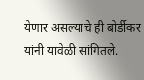येणार असल्याचे ही बोर्डीकर यांनी यावेळी सांगितले.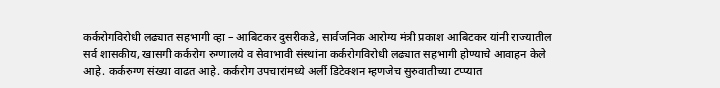कर्करोगविरोधी लढ्यात सहभागी व्हा – आबिटकर दुसरीकडे, सार्वजनिक आरोग्य मंत्री प्रकाश आबिटकर यांनी राज्यातील सर्व शासकीय, खासगी कर्करोग रुग्णालये व सेवाभावी संस्थांना कर्करोगविरोधी लढ्यात सहभागी होण्याचे आवाहन केले आहे. कर्करुग्ण संख्या वाढत आहे. कर्करोग उपचारांमध्ये अर्ली डिटेक्शन म्हणजेच सुरुवातीच्या टप्प्यात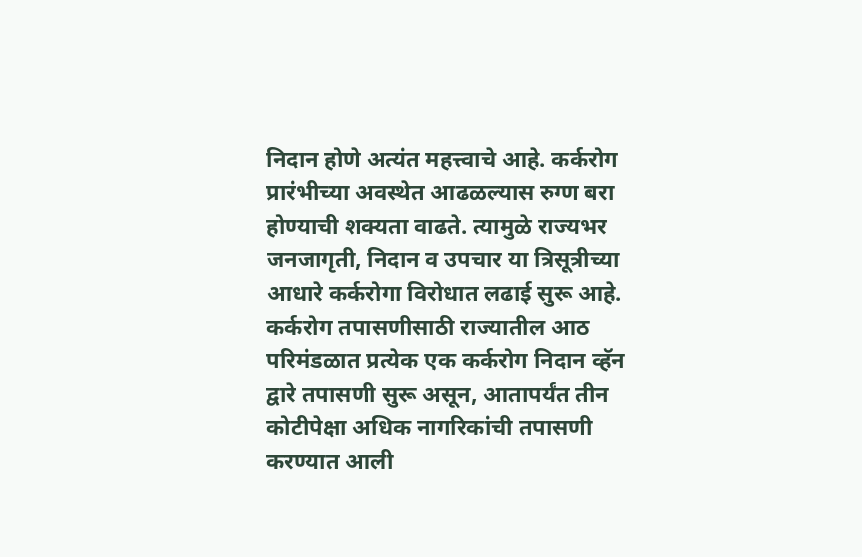निदान होणे अत्यंत महत्त्वाचे आहे. कर्करोग प्रारंभीच्या अवस्थेत आढळल्यास रुग्ण बरा होण्याची शक्यता वाढते. त्यामुळे राज्यभर जनजागृती, निदान व उपचार या त्रिसूत्रीच्या आधारे कर्करोगा विरोधात लढाई सुरू आहे. कर्करोग तपासणीसाठी राज्यातील आठ परिमंडळात प्रत्येक एक कर्करोग निदान व्हॅन द्वारे तपासणी सुरू असून, आतापर्यंत तीन कोटीपेक्षा अधिक नागरिकांची तपासणी करण्यात आली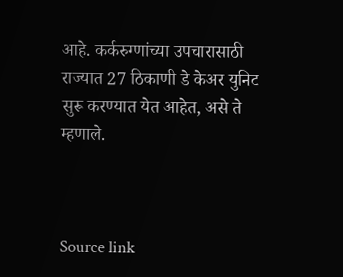आहे. कर्करुग्णांच्या उपचारासाठी राज्यात 27 ठिकाणी डे केअर युनिट सुरू करण्यात येत आहेत, असे ते म्हणाले.



Source link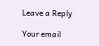Leave a Reply

Your email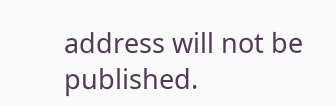address will not be published.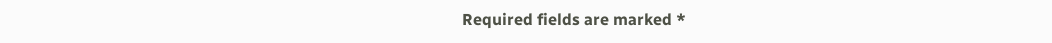Required fields are marked *